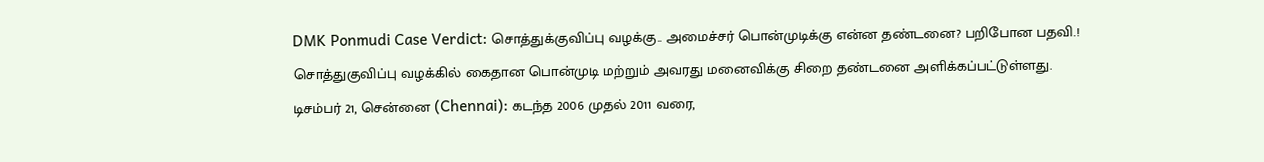DMK Ponmudi Case Verdict: சொத்துக்குவிப்பு வழக்கு.. அமைச்சர் பொன்முடிக்கு என்ன தண்டனை? பறிபோன பதவி.!
சொத்துகுவிப்பு வழக்கில் கைதான பொன்முடி மற்றும் அவரது மனைவிக்கு சிறை தண்டனை அளிக்கப்பட்டுள்ளது.
டிசம்பர் 21, சென்னை (Chennai): கடந்த 2006 முதல் 2011 வரை,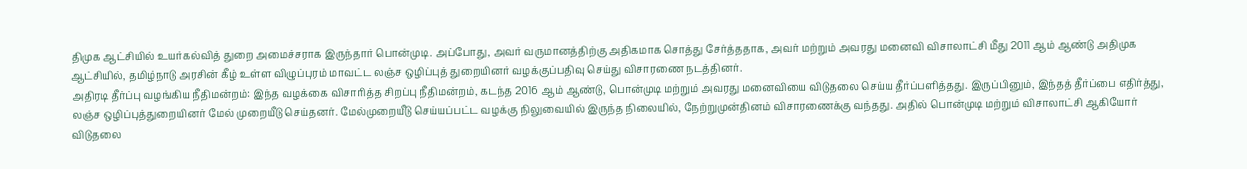திமுக ஆட்சியில் உயர்கல்வித் துறை அமைச்சராக இருந்தார் பொன்முடி. அப்போது, அவர் வருமானத்திற்கு அதிகமாக சொத்து சேர்த்ததாக, அவர் மற்றும் அவரது மனைவி விசாலாட்சி மீது 2011 ஆம் ஆண்டு அதிமுக ஆட்சியில், தமிழ்நாடு அரசின் கீழ் உள்ள விழுப்புரம் மாவட்ட லஞ்ச ஒழிப்புத் துறையினர் வழக்குப்பதிவு செய்து விசாரணை நடத்தினர்.
அதிரடி தீர்ப்பு வழங்கிய நீதிமன்றம்: இந்த வழக்கை விசாரித்த சிறப்பு நீதிமன்றம், கடந்த 2016 ஆம் ஆண்டு, பொன்முடி மற்றும் அவரது மனைவியை விடுதலை செய்ய தீர்ப்பளித்தது. இருப்பினும், இந்தத் தீர்ப்பை எதிர்த்து, லஞ்ச ஒழிப்புத்துறையினர் மேல் முறையீடு செய்தனர். மேல்முறையீடு செய்யப்பட்ட வழக்கு நிலுவையில் இருந்த நிலையில், நேற்றுமுன்தினம் விசாரணைக்கு வந்தது. அதில் பொன்முடி மற்றும் விசாலாட்சி ஆகியோர் விடுதலை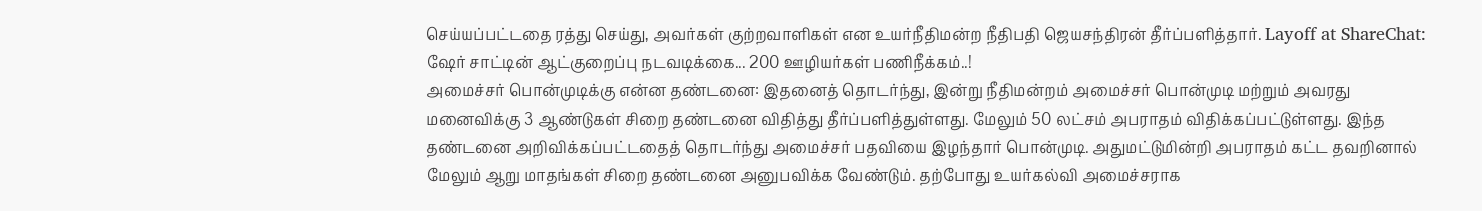செய்யப்பட்டதை ரத்து செய்து, அவர்கள் குற்றவாளிகள் என உயர்நீதிமன்ற நீதிபதி ஜெயசந்திரன் தீர்ப்பளித்தார். Layoff at ShareChat: ஷேர் சாட்டின் ஆட்குறைப்பு நடவடிக்கை... 200 ஊழியர்கள் பணிநீக்கம்..!
அமைச்சர் பொன்முடிக்கு என்ன தண்டனை: இதனைத் தொடர்ந்து, இன்று நீதிமன்றம் அமைச்சர் பொன்முடி மற்றும் அவரது மனைவிக்கு 3 ஆண்டுகள் சிறை தண்டனை விதித்து தீர்ப்பளித்துள்ளது. மேலும் 50 லட்சம் அபராதம் விதிக்கப்பட்டுள்ளது. இந்த தண்டனை அறிவிக்கப்பட்டதைத் தொடர்ந்து அமைச்சர் பதவியை இழந்தார் பொன்முடி. அதுமட்டுமின்றி அபராதம் கட்ட தவறினால் மேலும் ஆறு மாதங்கள் சிறை தண்டனை அனுபவிக்க வேண்டும். தற்போது உயர்கல்வி அமைச்சராக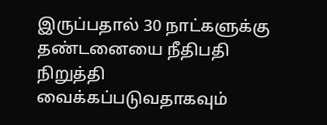இருப்பதால் 30 நாட்களுக்கு தண்டனையை நீதிபதி நிறுத்தி வைக்கப்படுவதாகவும்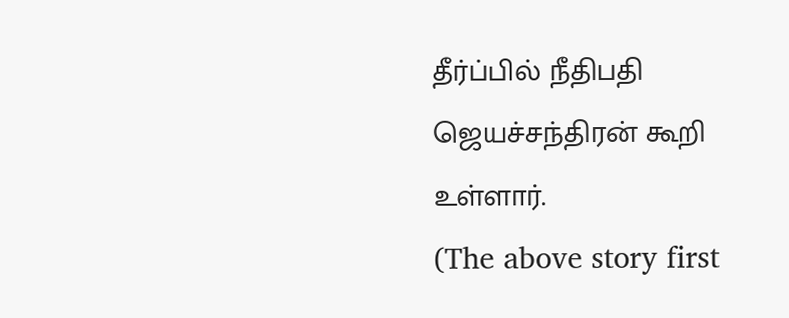தீர்ப்பில் நீதிபதி ஜெயச்சந்திரன் கூறி உள்ளார்.
(The above story first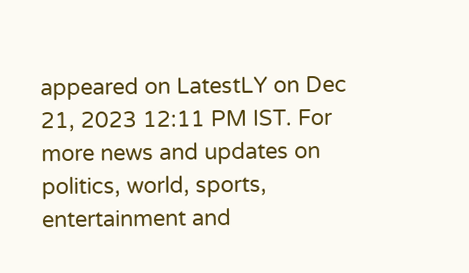appeared on LatestLY on Dec 21, 2023 12:11 PM IST. For more news and updates on politics, world, sports, entertainment and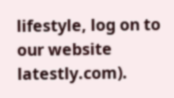lifestyle, log on to our website latestly.com).